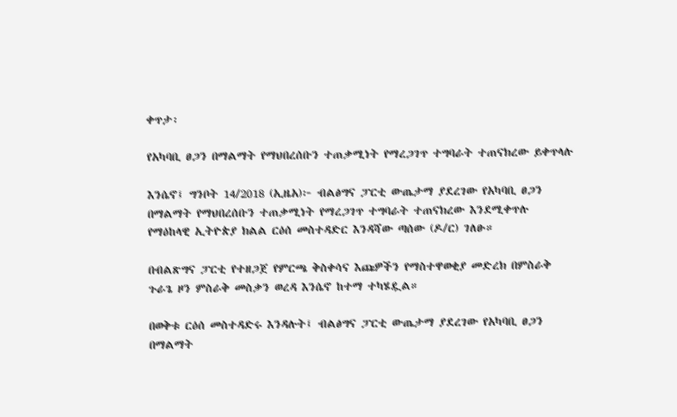ቀጥታ፡

የአካባቢ ፀጋን በማልማት የማህበረሰቡን ተጠቃሚነት የማረጋገጥ ተግባራት ተጠናክረው ይቀጥላሉ

እንሴኖ፤ ግንቦት 14/2018 (ኢዜአ)፦ ብልፅግና ፓርቲ ውጤታማ ያደረገው የአካባቢ ፀጋን በማልማት የማህበረሰቡን ተጠቃሚነት የማረጋገጥ ተግባራት ተጠናክረው እንደሚቀጥሉ የማዕከላዊ ኢትዮጵያ ክልል ርዕሰ መስተዳድር እንዳሻው ጣሰው (ዶ/ር) ገለፁ።

በብልጽግና ፓርቲ የተዘጋጀ የምርጫ ቅስቀሳና እጩዎችን የማስተዋወቂያ መድረክ በምስራቅ ጉራጌ ዞን ምስራቅ መስቃን ወረዳ እንሴኖ ከተማ ተካሄዷል።

በወቅቱ ርዕሰ መስተዳድሩ እንዳሉት፤ ብልፅግና ፓርቲ ውጤታማ ያደረገው የአካባቢ ፀጋን በማልማት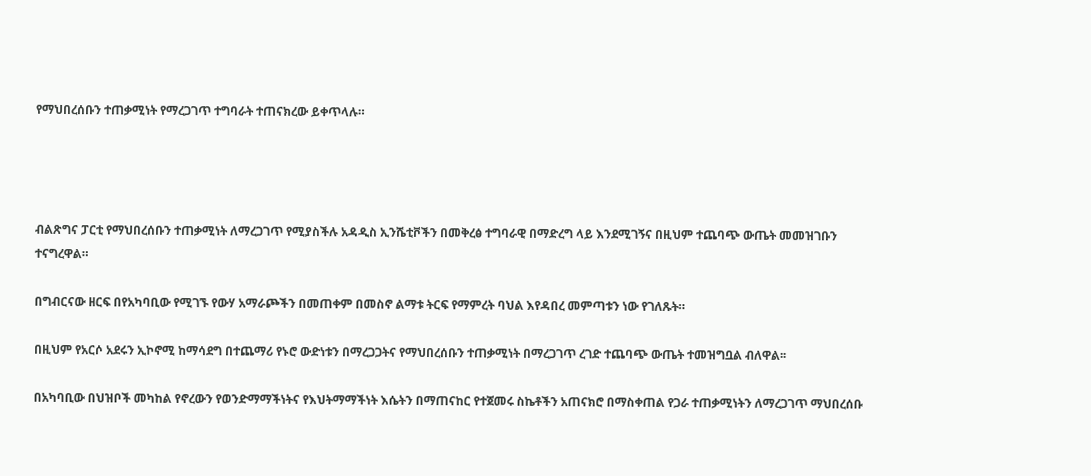የማህበረሰቡን ተጠቃሚነት የማረጋገጥ ተግባራት ተጠናክረው ይቀጥላሉ።




ብልጽግና ፓርቲ የማህበረሰቡን ተጠቃሚነት ለማረጋገጥ የሚያስችሉ አዳዲስ ኢንሼቲቮችን በመቅረፅ ተግባራዊ በማድረግ ላይ እንደሚገኝና በዚህም ተጨባጭ ውጤት መመዝገቡን ተናግረዋል።

በግብርናው ዘርፍ በየአካባቢው የሚገኙ የውሃ አማራጮችን በመጠቀም በመስኖ ልማቱ ትርፍ የማምረት ባህል እየዳበረ መምጣቱን ነው የገለጹት።

በዚህም የአርሶ አደሩን ኢኮኖሚ ከማሳደግ በተጨማሪ የኑሮ ውድነቱን በማረጋጋትና የማህበረሰቡን ተጠቃሚነት በማረጋገጥ ረገድ ተጨባጭ ውጤት ተመዝግቧል ብለዋል፡፡

በአካባቢው በህዝቦች መካከል የኖረውን የወንድማማችነትና የእህትማማችነት እሴትን በማጠናከር የተጀመሩ ስኬቶችን አጠናክሮ በማስቀጠል የጋራ ተጠቃሚነትን ለማረጋገጥ ማህበረሰቡ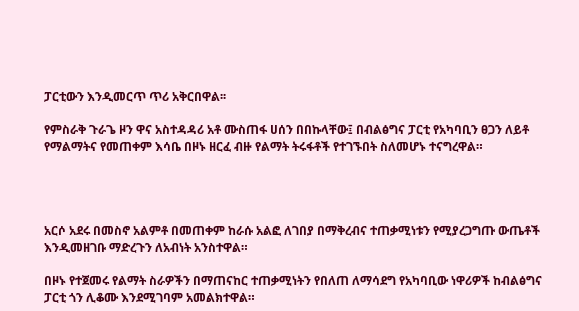ፓርቲውን እንዲመርጥ ጥሪ አቅርበዋል፡፡

የምስራቅ ጉራጌ ዞን ዋና አስተዳዳሪ አቶ ሙስጠፋ ሀሰን በበኩላቸው፤ በብልፅግና ፓርቲ የአካባቢን ፀጋን ለይቶ የማልማትና የመጠቀም እሳቤ በዞኑ ዘርፈ ብዙ የልማት ትሩፋቶች የተገኙበት ስለመሆኑ ተናግረዋል።




አርሶ አደሩ በመስኖ አልምቶ በመጠቀም ከራሱ አልፎ ለገበያ በማቅረብና ተጠቃሚነቱን የሚያረጋግጡ ውጤቶች እንዲመዘገቡ ማድረጉን ለአብነት አንስተዋል።

በዞኑ የተጀመሩ የልማት ስራዎችን በማጠናከር ተጠቃሚነትን የበለጠ ለማሳደግ የአካባቢው ነዋሪዎች ከብልፅግና ፓርቲ ጎን ሊቆሙ እንደሚገባም አመልክተዋል።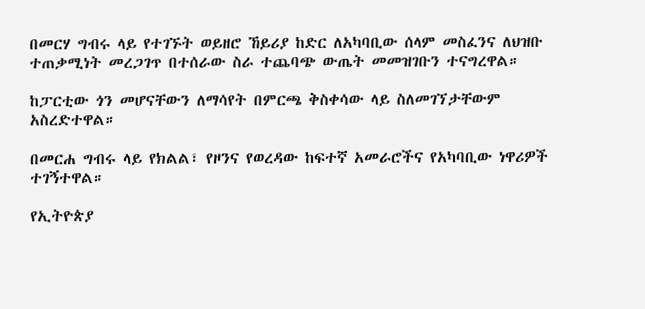በመርሃ ግብሩ ላይ የተገኙት ወይዘሮ ኸይሪያ ከድር ለአካባቢው ሰላም መስፈንና ለህዝቡ ተጠቃሚነት መረጋገጥ በተሰራው ስራ ተጨባጭ ውጤት መመዝገቡን ተናግረዋል።

ከፓርቲው ጎን መሆናቸውን ለማሳየት በምርጫ ቅስቀሳው ላይ ስለመገኘታቸውም አስረድተዋል።

በመርሐ ግብሩ ላይ የክልል፣ የዞንና የወረዳው ከፍተኛ አመራሮችና የአካባቢው ነዋሪዎች ተገኝተዋል።

የኢትዮጵያ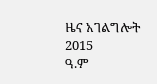ዜና አገልግሎት
2015
ዓ.ም